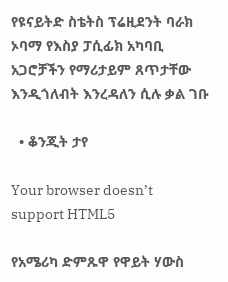የዩናይትድ ስቴትስ ፕሬዚደንት ባራክ ኦባማ የእስያ ፓሲፊክ አካባቢ አጋሮቻችን የማሪታይም ጸጥታቸው እንዲጎለብት እንረዳለን ሲሉ ቃል ገቡ

  • ቆንጂት ታየ

Your browser doesn’t support HTML5

የአሜሪካ ድምጹዋ የዋይት ሃውስ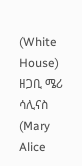(White House) ዘጋቢ ሜሪ ሳሊናስ (Mary Alice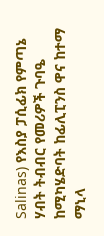Salinas) የእስያ ፓሲፊክ የምጣኔ ሃብት ትብብር የመሪዎች ጉባዔ ከሚካሄድባት ከፊሊፒንስ ዋና ከተማ ማኒላ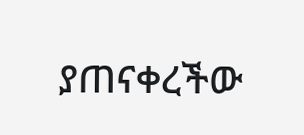ያጠናቀረችው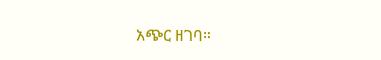አጭር ዘገባ።